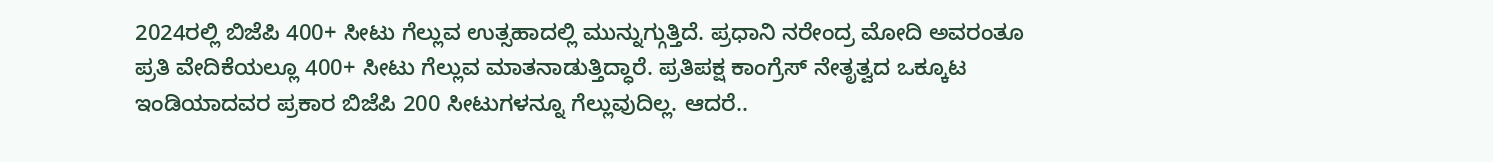2024ರಲ್ಲಿ ಬಿಜೆಪಿ 400+ ಸೀಟು ಗೆಲ್ಲುವ ಉತ್ಸಹಾದಲ್ಲಿ ಮುನ್ನುಗ್ಗುತ್ತಿದೆ. ಪ್ರಧಾನಿ ನರೇಂದ್ರ ಮೋದಿ ಅವರಂತೂ ಪ್ರತಿ ವೇದಿಕೆಯಲ್ಲೂ 400+ ಸೀಟು ಗೆಲ್ಲುವ ಮಾತನಾಡುತ್ತಿದ್ಧಾರೆ. ಪ್ರತಿಪಕ್ಷ ಕಾಂಗ್ರೆಸ್ ನೇತೃತ್ವದ ಒಕ್ಕೂಟ ಇಂಡಿಯಾದವರ ಪ್ರಕಾರ ಬಿಜೆಪಿ 200 ಸೀಟುಗಳನ್ನೂ ಗೆಲ್ಲುವುದಿಲ್ಲ. ಆದರೆ..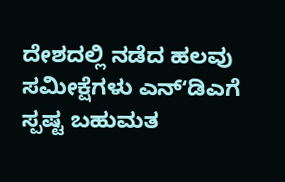ದೇಶದಲ್ಲಿ ನಡೆದ ಹಲವು ಸಮೀಕ್ಷೆಗಳು ಎನ್ʻಡಿಎಗೆ ಸ್ಪಷ್ಟ ಬಹುಮತ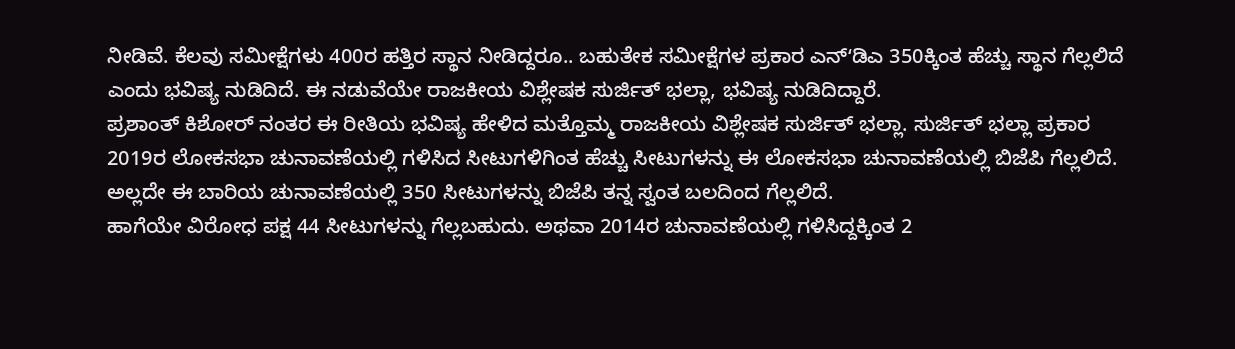ನೀಡಿವೆ. ಕೆಲವು ಸಮೀಕ್ಷೆಗಳು 400ರ ಹತ್ತಿರ ಸ್ಥಾನ ನೀಡಿದ್ದರೂ.. ಬಹುತೇಕ ಸಮೀಕ್ಷೆಗಳ ಪ್ರಕಾರ ಎನ್ʻಡಿಎ 350ಕ್ಕಿಂತ ಹೆಚ್ಚು ಸ್ಥಾನ ಗೆಲ್ಲಲಿದೆ ಎಂದು ಭವಿಷ್ಯ ನುಡಿದಿದೆ. ಈ ನಡುವೆಯೇ ರಾಜಕೀಯ ವಿಶ್ಲೇಷಕ ಸುರ್ಜಿತ್ ಭಲ್ಲಾ, ಭವಿಷ್ಯ ನುಡಿದಿದ್ದಾರೆ.
ಪ್ರಶಾಂತ್ ಕಿಶೋರ್ ನಂತರ ಈ ರೀತಿಯ ಭವಿಷ್ಯ ಹೇಳಿದ ಮತ್ತೊಮ್ಮ ರಾಜಕೀಯ ವಿಶ್ಲೇಷಕ ಸುರ್ಜಿತ್ ಭಲ್ಲಾ. ಸುರ್ಜಿತ್ ಭಲ್ಲಾ ಪ್ರಕಾರ 2019ರ ಲೋಕಸಭಾ ಚುನಾವಣೆಯಲ್ಲಿ ಗಳಿಸಿದ ಸೀಟುಗಳಿಗಿಂತ ಹೆಚ್ಚು ಸೀಟುಗಳನ್ನು ಈ ಲೋಕಸಭಾ ಚುನಾವಣೆಯಲ್ಲಿ ಬಿಜೆಪಿ ಗೆಲ್ಲಲಿದೆ. ಅಲ್ಲದೇ ಈ ಬಾರಿಯ ಚುನಾವಣೆಯಲ್ಲಿ 350 ಸೀಟುಗಳನ್ನು ಬಿಜೆಪಿ ತನ್ನ ಸ್ವಂತ ಬಲದಿಂದ ಗೆಲ್ಲಲಿದೆ.
ಹಾಗೆಯೇ ವಿರೋಧ ಪಕ್ಷ 44 ಸೀಟುಗಳನ್ನು ಗೆಲ್ಲಬಹುದು. ಅಥವಾ 2014ರ ಚುನಾವಣೆಯಲ್ಲಿ ಗಳಿಸಿದ್ದಕ್ಕಿಂತ 2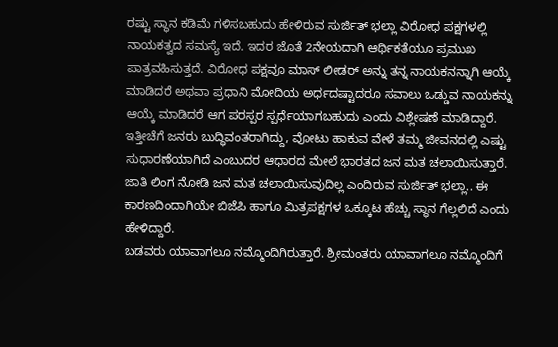ರಷ್ಟು ಸ್ಥಾನ ಕಡಿಮೆ ಗಳಿಸಬಹುದು ಹೇಳಿರುವ ಸುರ್ಜಿತ್ ಭಲ್ಲಾ ವಿರೋಧ ಪಕ್ಷಗಳಲ್ಲಿ ನಾಯಕತ್ವದ ಸಮಸ್ಯೆ ಇದೆ. ಇದರ ಜೊತೆ 2ನೇಯದಾಗಿ ಆರ್ಥಿಕತೆಯೂ ಪ್ರಮುಖ ಪಾತ್ರವಹಿಸುತ್ತದೆ. ವಿರೋಧ ಪಕ್ಷವೂ ಮಾಸ್ ಲೀಡರ್ ಅನ್ನು ತನ್ನ ನಾಯಕನನ್ನಾಗಿ ಆಯ್ಕೆ ಮಾಡಿದರೆ ಅಥವಾ ಪ್ರಧಾನಿ ಮೋದಿಯ ಅರ್ಧದಷ್ಟಾದರೂ ಸವಾಲು ಒಡ್ಡುವ ನಾಯಕನ್ನು ಆಯ್ಕೆ ಮಾಡಿದರೆ ಆಗ ಪರಸ್ಪರ ಸ್ಪರ್ಧೆಯಾಗಬಹುದು ಎಂದು ವಿಶ್ಲೇಷಣೆ ಮಾಡಿದ್ದಾರೆ.
ಇತ್ತೀಚೆಗೆ ಜನರು ಬುದ್ಧಿವಂತರಾಗಿದ್ದು, ವೋಟು ಹಾಕುವ ವೇಳೆ ತಮ್ಮ ಜೀವನದಲ್ಲಿ ಎಷ್ಟು ಸುಧಾರಣೆಯಾಗಿದೆ ಎಂಬುದರ ಆಧಾರದ ಮೇಲೆ ಭಾರತದ ಜನ ಮತ ಚಲಾಯಿಸುತ್ತಾರೆ. ಜಾತಿ ಲಿಂಗ ನೋಡಿ ಜನ ಮತ ಚಲಾಯಿಸುವುದಿಲ್ಲ ಎಂದಿರುವ ಸುರ್ಜಿತ್ ಭಲ್ಲಾ.. ಈ ಕಾರಣದಿಂದಾಗಿಯೇ ಬಿಜೆಪಿ ಹಾಗೂ ಮಿತ್ರಪಕ್ಷಗಳ ಒಕ್ಕೂಟ ಹೆಚ್ಚು ಸ್ಥಾನ ಗೆಲ್ಲಲಿದೆ ಎಂದು ಹೇಳಿದ್ದಾರೆ.
ಬಡವರು ಯಾವಾಗಲೂ ನಮ್ಮೊಂದಿಗಿರುತ್ತಾರೆ. ಶ್ರೀಮಂತರು ಯಾವಾಗಲೂ ನಮ್ಮೊಂದಿಗೆ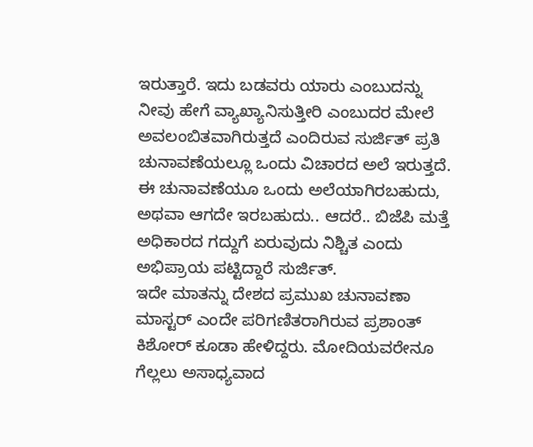ಇರುತ್ತಾರೆ. ಇದು ಬಡವರು ಯಾರು ಎಂಬುದನ್ನು ನೀವು ಹೇಗೆ ವ್ಯಾಖ್ಯಾನಿಸುತ್ತೀರಿ ಎಂಬುದರ ಮೇಲೆ ಅವಲಂಬಿತವಾಗಿರುತ್ತದೆ ಎಂದಿರುವ ಸುರ್ಜಿತ್ ಪ್ರತಿ ಚುನಾವಣೆಯಲ್ಲೂ ಒಂದು ವಿಚಾರದ ಅಲೆ ಇರುತ್ತದೆ. ಈ ಚುನಾವಣೆಯೂ ಒಂದು ಅಲೆಯಾಗಿರಬಹುದು, ಅಥವಾ ಆಗದೇ ಇರಬಹುದು.. ಆದರೆ.. ಬಿಜೆಪಿ ಮತ್ತೆ ಅಧಿಕಾರದ ಗದ್ದುಗೆ ಏರುವುದು ನಿಶ್ಚಿತ ಎಂದು ಅಭಿಪ್ರಾಯ ಪಟ್ಟಿದ್ದಾರೆ ಸುರ್ಜಿತ್.
ಇದೇ ಮಾತನ್ನು ದೇಶದ ಪ್ರಮುಖ ಚುನಾವಣಾ ಮಾಸ್ಟರ್ ಎಂದೇ ಪರಿಗಣಿತರಾಗಿರುವ ಪ್ರಶಾಂತ್ ಕಿಶೋರ್ ಕೂಡಾ ಹೇಳಿದ್ದರು. ಮೋದಿಯವರೇನೂ ಗೆಲ್ಲಲು ಅಸಾಧ್ಯವಾದ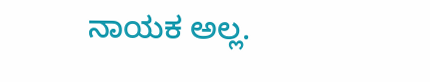ನಾಯಕ ಅಲ್ಲ.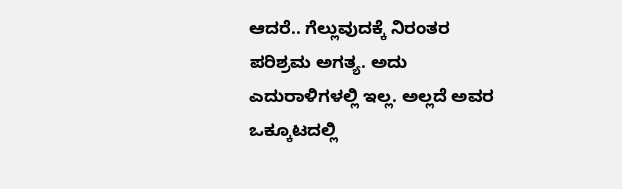ಆದರೆ.. ಗೆಲ್ಲುವುದಕ್ಕೆ ನಿರಂತರ ಪರಿಶ್ರಮ ಅಗತ್ಯ. ಅದು ಎದುರಾಳಿಗಳಲ್ಲಿ ಇಲ್ಲ. ಅಲ್ಲದೆ ಅವರ ಒಕ್ಕೂಟದಲ್ಲಿ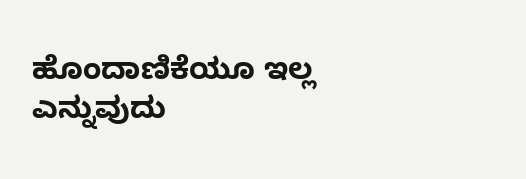ಹೊಂದಾಣಿಕೆಯೂ ಇಲ್ಲ ಎನ್ನುವುದು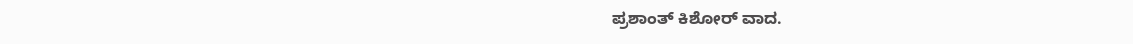ಪ್ರಶಾಂತ್ ಕಿಶೋರ್ ವಾದ.